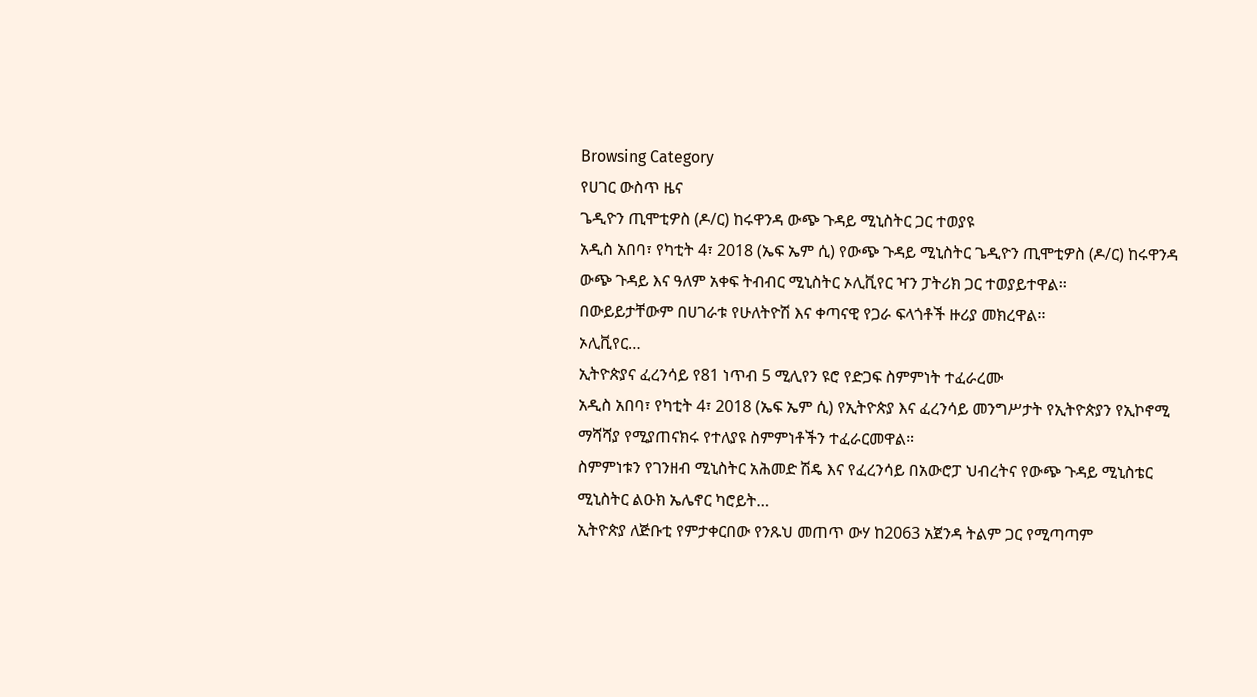Browsing Category
የሀገር ውስጥ ዜና
ጌዲዮን ጢሞቲዎስ (ዶ/ር) ከሩዋንዳ ውጭ ጉዳይ ሚኒስትር ጋር ተወያዩ
አዲስ አበባ፣ የካቲት 4፣ 2018 (ኤፍ ኤም ሲ) የውጭ ጉዳይ ሚኒስትር ጌዲዮን ጢሞቲዎስ (ዶ/ር) ከሩዋንዳ ውጭ ጉዳይ እና ዓለም አቀፍ ትብብር ሚኒስትር ኦሊቪየር ዣን ፓትሪክ ጋር ተወያይተዋል፡፡
በውይይታቸውም በሀገራቱ የሁለትዮሽ እና ቀጣናዊ የጋራ ፍላጎቶች ዙሪያ መክረዋል፡፡
ኦሊቪየር…
ኢትዮጵያና ፈረንሳይ የ81 ነጥብ 5 ሚሊየን ዩሮ የድጋፍ ስምምነት ተፈራረሙ
አዲስ አበባ፣ የካቲት 4፣ 2018 (ኤፍ ኤም ሲ) የኢትዮጵያ እና ፈረንሳይ መንግሥታት የኢትዮጵያን የኢኮኖሚ ማሻሻያ የሚያጠናክሩ የተለያዩ ስምምነቶችን ተፈራርመዋል።
ስምምነቱን የገንዘብ ሚኒስትር አሕመድ ሽዴ እና የፈረንሳይ በአውሮፓ ህብረትና የውጭ ጉዳይ ሚኒስቴር ሚኒስትር ልዑክ ኤሌኖር ካሮይት…
ኢትዮጵያ ለጅቡቲ የምታቀርበው የንጹህ መጠጥ ውሃ ከ2063 አጀንዳ ትልም ጋር የሚጣጣም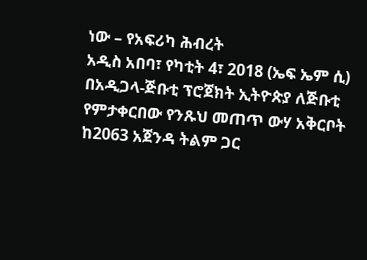ነው – የአፍሪካ ሕብረት
አዲስ አበባ፣ የካቲት 4፣ 2018 (ኤፍ ኤም ሲ) በአዲጋላ-ጅቡቲ ፕሮጀክት ኢትዮጵያ ለጅቡቲ የምታቀርበው የንጹህ መጠጥ ውሃ አቅርቦት ከ2063 አጀንዳ ትልም ጋር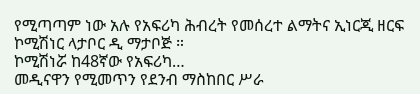የሚጣጣም ነው አሉ የአፍሪካ ሕብረት የመሰረተ ልማትና ኢነርጂ ዘርፍ ኮሚሽነር ላታቦር ዲ ማታቦጅ ።
ኮሚሽነሯ ከ48ኛው የአፍሪካ…
መዲናዋን የሚመጥን የደንብ ማስከበር ሥራ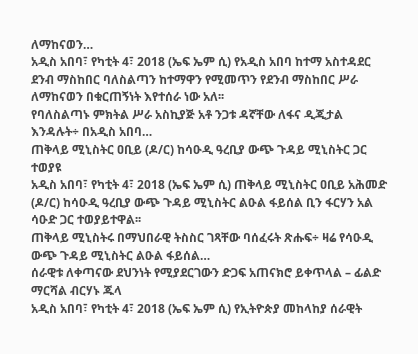ለማከናወን…
አዲስ አበባ፣ የካቲት 4፣ 2018 (ኤፍ ኤም ሲ) የአዲስ አበባ ከተማ አስተዳደር ደንብ ማስከበር ባለስልጣን ከተማዋን የሚመጥን የደንብ ማስከበር ሥራ ለማከናወን በቁርጠኝነት እየተሰራ ነው አለ፡፡
የባለስልጣኑ ምክትል ሥራ አስኪያጅ አቶ ንጋቱ ዳኛቸው ለፋና ዲጂታል እንዳሉት÷ በአዲስ አበባ…
ጠቅላይ ሚኒስትር ዐቢይ (ዶ/ር) ከሳዑዲ ዓረቢያ ውጭ ጉዳይ ሚኒስትር ጋር ተወያዩ
አዲስ አበባ፣ የካቲት 4፣ 2018 (ኤፍ ኤም ሲ) ጠቅላይ ሚኒስትር ዐቢይ አሕመድ (ዶ/ር) ከሳዑዲ ዓረቢያ ውጭ ጉዳይ ሚኒስትር ልዑል ፋይሰል ቢን ፋርሃን አል ሳዑድ ጋር ተወያይተዋል፡፡
ጠቅላይ ሚኒስትሩ በማህበራዊ ትስስር ገጻቸው ባሰፈሩት ጽሑፍ÷ ዛሬ የሳዑዲ ውጭ ጉዳይ ሚኒስትር ልዑል ፋይሰል…
ሰራዊቱ ለቀጣናው ደህንነት የሚያደርገውን ድጋፍ አጠናክሮ ይቀጥላል – ፊልድ ማርሻል ብርሃኑ ጁላ
አዲስ አበባ፣ የካቲት 4፣ 2018 (ኤፍ ኤም ሲ) የኢትዮጵያ መከላከያ ሰራዊት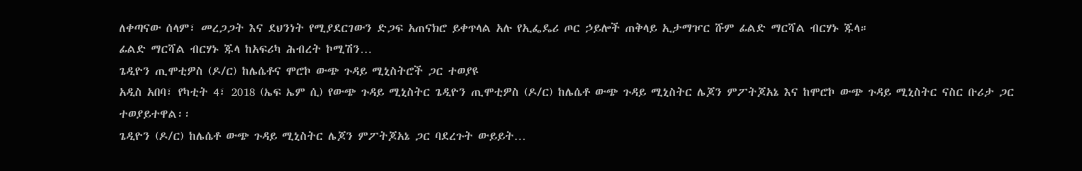ለቀጣናው ሰላም፣ መረጋጋት እና ደህንነት የሚያደርገውን ድጋፍ አጠናክሮ ይቀጥላል አሉ የኢፌዴሪ ጦር ኃይሎች ጠቅላይ ኢታማዦር ሹም ፊልድ ማርሻል ብርሃኑ ጁላ።
ፊልድ ማርሻል ብርሃኑ ጁላ ከአፍሪካ ሕብረት ኮሚሽን…
ጌዲዮን ጢሞቲዎስ (ዶ/ር) ከሌሴቶና ሞሮኮ ውጭ ጉዳይ ሚኒስትሮች ጋር ተወያዩ
አዲስ አበባ፣ የካቲት 4፣ 2018 (ኤፍ ኤም ሲ) የውጭ ጉዳይ ሚኒስትር ጌዲዮን ጢሞቲዎስ (ዶ/ር) ከሌሴቶ ውጭ ጉዳይ ሚኒስትር ሌጆን ምፖትጆአኔ እና ከሞሮኮ ውጭ ጉዳይ ሚኒስትር ናስር ቡሪታ ጋር ተወያይተዋል፡፡
ጌዲዮን (ዶ/ር) ከሌሴቶ ውጭ ጉዳይ ሚኒስትር ሌጆን ምፖትጆአኔ ጋር ባደረጉት ውይይት…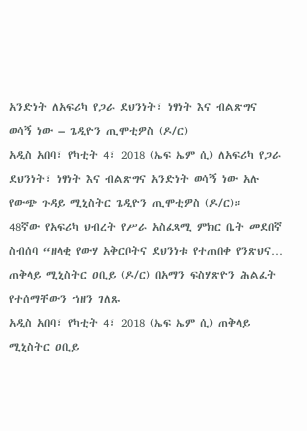አንድነት ለአፍሪካ የጋራ ደህንነት፣ ነፃነት እና ብልጽግና ወሳኝ ነው – ጌዲዮን ጢሞቲዎስ (ዶ/ር)
አዲስ አበባ፣ የካቲት 4፣ 2018 (ኤፍ ኤም ሲ) ለአፍሪካ የጋራ ደህንነት፣ ነፃነት እና ብልጽግና አንድነት ወሳኝ ነው አሉ የውጭ ጉዳይ ሚኒስትር ጌዲዮን ጢሞቲዎስ (ዶ/ር)።
48ኛው የአፍሪካ ህብረት የሥራ አስፈጻሚ ምክር ቤት መደበኛ ስብሰባ “ዘላቂ የውሃ አቅርቦትና ደህንነቱ የተጠበቀ የንጽህና…
ጠቅላይ ሚኒስትር ዐቢይ (ዶ/ር) በአማን ፍስሃጽዮን ሕልፈት የተሰማቸውን ኀዘን ገለጹ
አዲስ አበባ፣ የካቲት 4፣ 2018 (ኤፍ ኤም ሲ) ጠቅላይ ሚኒስትር ዐቢይ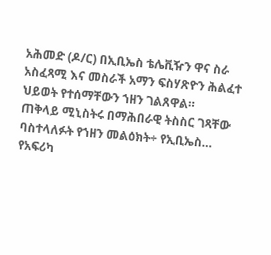አሕመድ (ዶ/ር) በኢቢኤስ ቴሌቪዥን ዋና ስራ አስፈጻሚ እና መስራች አማን ፍስሃጽዮን ሕልፈተ ህይወት የተሰማቸውን ኀዘን ገልጸዋል።
ጠቅላይ ሚኒስትሩ በማሕበራዊ ትስስር ገጻቸው ባስተላለፉት የኀዘን መልዕክት÷ የኢቢኤስ…
የአፍሪካ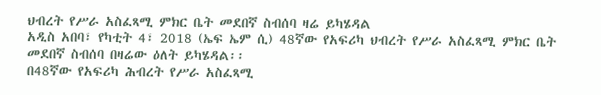ህብረት የሥራ አስፈጻሚ ምክር ቤት መደበኛ ስብሰባ ዛሬ ይካሄዳል
አዲስ አበባ፣ የካቲት 4፣ 2018 (ኤፍ ኤም ሲ) 48ኛው የአፍሪካ ህብረት የሥራ አስፈጻሚ ምክር ቤት መደበኛ ስብሰባ በዛሬው ዕለት ይካሄዳል፡፡
በ48ኛው የአፍሪካ ሕብረት የሥራ አስፈጻሚ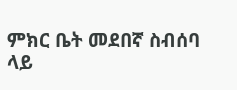ምክር ቤት መደበኛ ስብሰባ ላይ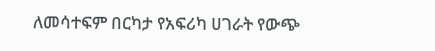ለመሳተፍም በርካታ የአፍሪካ ሀገራት የውጭ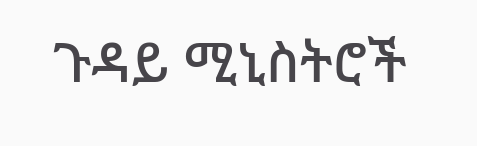ጉዳይ ሚኒስትሮች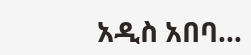አዲስ አበባ…